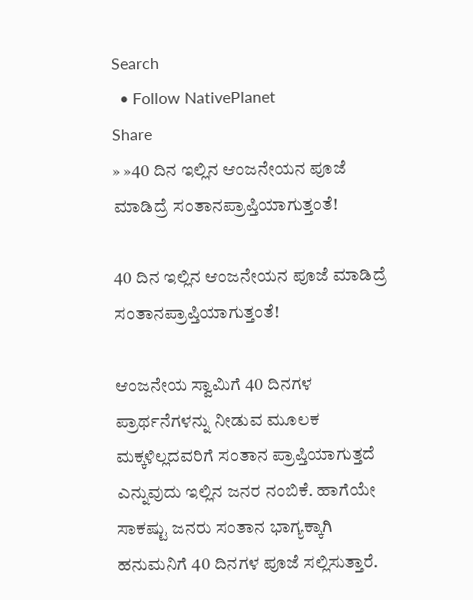Search
  • Follow NativePlanet
Share
» »40 ದಿನ ಇಲ್ಲಿನ ಆಂಜನೇಯನ ಪೂಜೆ ಮಾಡಿದ್ರೆ ಸಂತಾನಪ್ರಾಪ್ತಿಯಾಗುತ್ತಂತೆ!

40 ದಿನ ಇಲ್ಲಿನ ಆಂಜನೇಯನ ಪೂಜೆ ಮಾಡಿದ್ರೆ ಸಂತಾನಪ್ರಾಪ್ತಿಯಾಗುತ್ತಂತೆ!

ಆಂಜನೇಯ ಸ್ವಾಮಿಗೆ 40 ದಿನಗಳ ಪ್ರಾರ್ಥನೆಗಳನ್ನು ನೀಡುವ ಮೂಲಕ ಮಕ್ಕಳಿಲ್ಲದವರಿಗೆ ಸಂತಾನ ಪ್ರಾಪ್ತಿಯಾಗುತ್ತದೆ ಎನ್ನುವುದು ಇಲ್ಲಿನ ಜನರ ನಂಬಿಕೆ. ಹಾಗೆಯೇ ಸಾಕಷ್ಟು ಜನರು ಸಂತಾನ ಭಾಗ್ಯಕ್ಕಾಗಿ ಹನುಮನಿಗೆ 40 ದಿನಗಳ ಪೂಜೆ ಸಲ್ಲಿಸುತ್ತಾರೆ.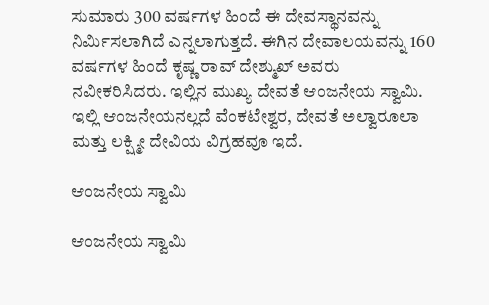ಸುಮಾರು 300 ವರ್ಷಗಳ ಹಿಂದೆ ಈ ದೇವಸ್ಥಾನವನ್ನು ನಿರ್ಮಿಸಲಾಗಿದೆ ಎನ್ನಲಾಗುತ್ತದೆ. ಈಗಿನ ದೇವಾಲಯವನ್ನು 160 ವರ್ಷಗಳ ಹಿಂದೆ ಕೃಷ್ಣ ರಾವ್ ದೇಶ್ಮುಖ್ ಅವರು ನವೀಕರಿಸಿದರು. ಇಲ್ಲಿನ ಮುಖ್ಯ ದೇವತೆ ಆಂಜನೇಯ ಸ್ವಾಮಿ. ಇಲ್ಲಿ ಆಂಜನೇಯನಲ್ಲದೆ ವೆಂಕಟೇಶ್ವರ, ದೇವತೆ ಅಲ್ವಾರೂಲಾ ಮತ್ತು ಲಕ್ಷ್ಮೀ ದೇವಿಯ ವಿಗ್ರಹವೂ ಇದೆ.

ಆಂಜನೇಯ ಸ್ವಾಮಿ

ಆಂಜನೇಯ ಸ್ವಾಮಿ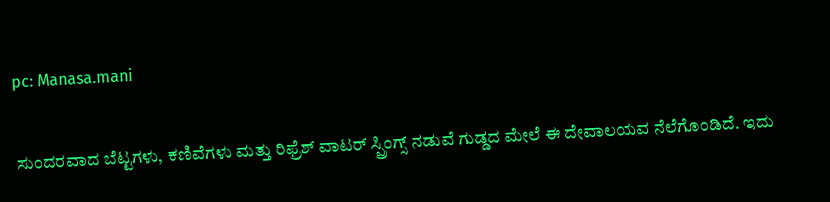pc: Manasa.mani

ಸುಂದರವಾದ ಬೆಟ್ಟಗಳು, ಕಣಿವೆಗಳು ಮತ್ತು ರಿಫ್ರೆಶ್ ವಾಟರ್ ಸ್ಪ್ರಿಂಗ್ಸ್ ನಡುವೆ ಗುಡ್ಡದ ಮೇಲೆ ಈ ದೇವಾಲಯವ ನೆಲೆಗೊಂಡಿದೆ. ಇದು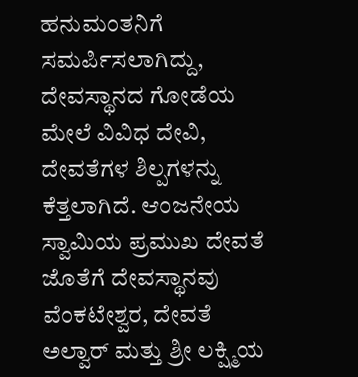ಹನುಮಂತನಿಗೆ ಸಮರ್ಪಿಸಲಾಗಿದ್ದು, ದೇವಸ್ಥಾನದ ಗೋಡೆಯ ಮೇಲೆ ವಿವಿಧ ದೇವಿ, ದೇವತೆಗಳ ಶಿಲ್ಪಗಳನ್ನು ಕೆತ್ತಲಾಗಿದೆ. ಆಂಜನೇಯ ಸ್ವಾಮಿಯ ಪ್ರಮುಖ ದೇವತೆ ಜೊತೆಗೆ ದೇವಸ್ಥಾನವು ವೆಂಕಟೇಶ್ವರ, ದೇವತೆ ಅಲ್ವಾರ್ ಮತ್ತು ಶ್ರೀ ಲಕ್ಷ್ಮಿಯ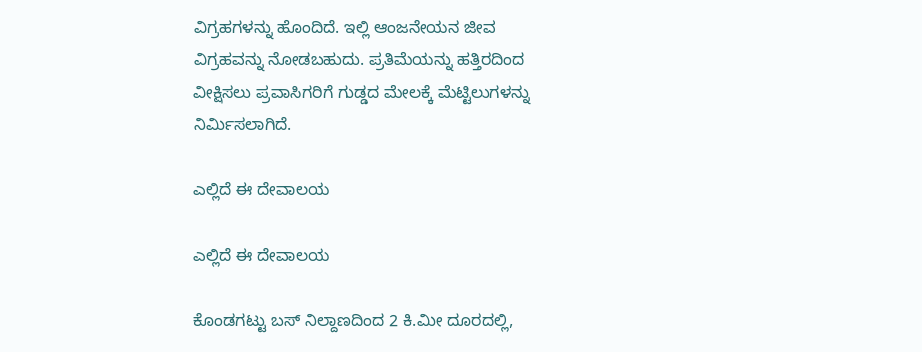ವಿಗ್ರಹಗಳನ್ನು ಹೊಂದಿದೆ. ಇಲ್ಲಿ ಆಂಜನೇಯನ ಜೀವ ವಿಗ್ರಹವನ್ನು ನೋಡಬಹುದು. ಪ್ರತಿಮೆಯನ್ನು ಹತ್ತಿರದಿಂದ ವೀಕ್ಷಿಸಲು ಪ್ರವಾಸಿಗರಿಗೆ ಗುಡ್ಡದ ಮೇಲಕ್ಕೆ ಮೆಟ್ಟಿಲುಗಳನ್ನು ನಿರ್ಮಿಸಲಾಗಿದೆ.

ಎಲ್ಲಿದೆ ಈ ದೇವಾಲಯ

ಎಲ್ಲಿದೆ ಈ ದೇವಾಲಯ

ಕೊಂಡಗಟ್ಟು ಬಸ್ ನಿಲ್ದಾಣದಿಂದ 2 ಕಿ.ಮೀ ದೂರದಲ್ಲಿ,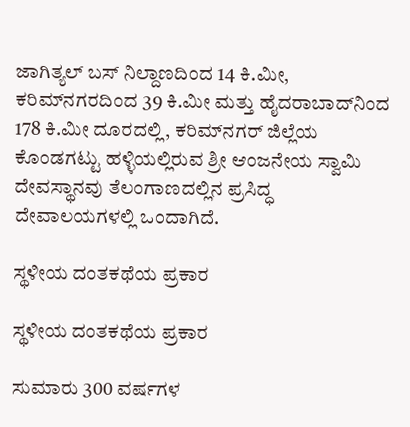ಜಾಗಿತ್ಯಲ್ ಬಸ್ ನಿಲ್ದಾಣದಿಂದ 14 ಕಿ.ಮೀ, ಕರಿಮ್‌ನಗರದಿಂದ 39 ಕಿ.ಮೀ ಮತ್ತು ಹೈದರಾಬಾದ್‌ನಿಂದ 178 ಕಿ.ಮೀ ದೂರದಲ್ಲಿ, ಕರಿಮ್‌ನಗರ್ ಜಿಲ್ಲೆಯ ಕೊಂಡಗಟ್ಟು ಹಳ್ಳಿಯಲ್ಲಿರುವ ಶ್ರೀ ಆಂಜನೇಯ ಸ್ವಾಮಿ ದೇವಸ್ಥಾನವು ತೆಲಂಗಾಣದಲ್ಲಿನ ಪ್ರಸಿದ್ಧ ದೇವಾಲಯಗಳಲ್ಲಿ ಒಂದಾಗಿದೆ.

ಸ್ಥಳೀಯ ದಂತಕಥೆಯ ಪ್ರಕಾರ

ಸ್ಥಳೀಯ ದಂತಕಥೆಯ ಪ್ರಕಾರ

ಸುಮಾರು 300 ವರ್ಷಗಳ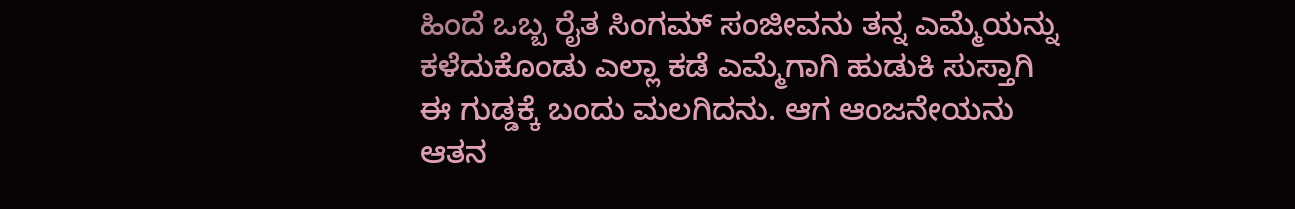ಹಿಂದೆ ಒಬ್ಬ ರೈತ ಸಿಂಗಮ್ ಸಂಜೀವನು ತನ್ನ ಎಮ್ಮೆಯನ್ನು ಕಳೆದುಕೊಂಡು ಎಲ್ಲಾ ಕಡೆ ಎಮ್ಮೆಗಾಗಿ ಹುಡುಕಿ ಸುಸ್ತಾಗಿ ಈ ಗುಡ್ಡಕ್ಕೆ ಬಂದು ಮಲಗಿದನು. ಆಗ ಆಂಜನೇಯನು ಆತನ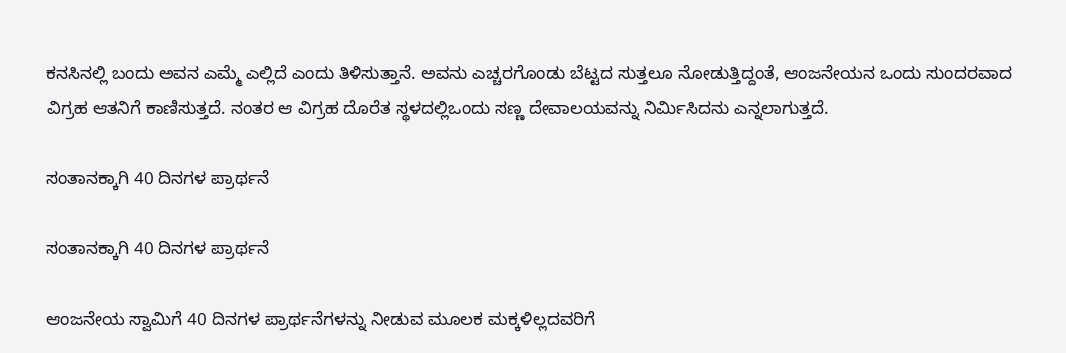ಕನಸಿನಲ್ಲಿ ಬಂದು ಅವನ ಎಮ್ಮೆ ಎಲ್ಲಿದೆ ಎಂದು ತಿಳಿಸುತ್ತಾನೆ. ಅವನು ಎಚ್ಚರಗೊಂಡು ಬೆಟ್ಟದ ಸುತ್ತಲೂ ನೋಡುತ್ತಿದ್ದಂತೆ, ಆಂಜನೇಯನ ಒಂದು ಸುಂದರವಾದ ವಿಗ್ರಹ ಆತನಿಗೆ ಕಾಣಿಸುತ್ತದೆ. ನಂತರ ಆ ವಿಗ್ರಹ ದೊರೆತ ಸ್ಥಳದಲ್ಲಿಒಂದು ಸಣ್ಣ ದೇವಾಲಯವನ್ನು ನಿರ್ಮಿಸಿದನು ಎನ್ನಲಾಗುತ್ತದೆ.

ಸಂತಾನಕ್ಕಾಗಿ 40 ದಿನಗಳ ಪ್ರಾರ್ಥನೆ

ಸಂತಾನಕ್ಕಾಗಿ 40 ದಿನಗಳ ಪ್ರಾರ್ಥನೆ

ಆಂಜನೇಯ ಸ್ವಾಮಿಗೆ 40 ದಿನಗಳ ಪ್ರಾರ್ಥನೆಗಳನ್ನು ನೀಡುವ ಮೂಲಕ ಮಕ್ಕಳಿಲ್ಲದವರಿಗೆ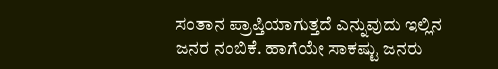ಸಂತಾನ ಪ್ರಾಪ್ತಿಯಾಗುತ್ತದೆ ಎನ್ನುವುದು ಇಲ್ಲಿನ ಜನರ ನಂಬಿಕೆ. ಹಾಗೆಯೇ ಸಾಕಷ್ಟು ಜನರು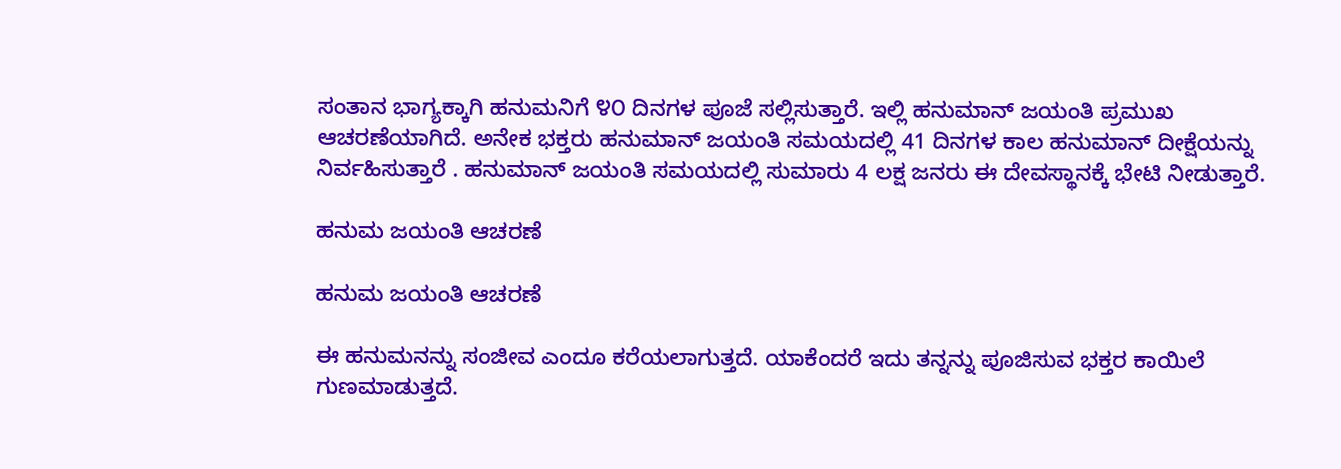ಸಂತಾನ ಭಾಗ್ಯಕ್ಕಾಗಿ ಹನುಮನಿಗೆ ೪೦ ದಿನಗಳ ಪೂಜೆ ಸಲ್ಲಿಸುತ್ತಾರೆ. ಇಲ್ಲಿ ಹನುಮಾನ್ ಜಯಂತಿ ಪ್ರಮುಖ ಆಚರಣೆಯಾಗಿದೆ. ಅನೇಕ ಭಕ್ತರು ಹನುಮಾನ್ ಜಯಂತಿ ಸಮಯದಲ್ಲಿ 41 ದಿನಗಳ ಕಾಲ ಹನುಮಾನ್ ದೀಕ್ಷೆಯನ್ನು ನಿರ್ವಹಿಸುತ್ತಾರೆ . ಹನುಮಾನ್ ಜಯಂತಿ ಸಮಯದಲ್ಲಿ ಸುಮಾರು 4 ಲಕ್ಷ ಜನರು ಈ ದೇವಸ್ಥಾನಕ್ಕೆ ಭೇಟಿ ನೀಡುತ್ತಾರೆ.

ಹನುಮ ಜಯಂತಿ ಆಚರಣೆ

ಹನುಮ ಜಯಂತಿ ಆಚರಣೆ

ಈ ಹನುಮನನ್ನು ಸಂಜೀವ ಎಂದೂ ಕರೆಯಲಾಗುತ್ತದೆ. ಯಾಕೆಂದರೆ ಇದು ತನ್ನನ್ನು ಪೂಜಿಸುವ ಭಕ್ತರ ಕಾಯಿಲೆ ಗುಣಮಾಡುತ್ತದೆ.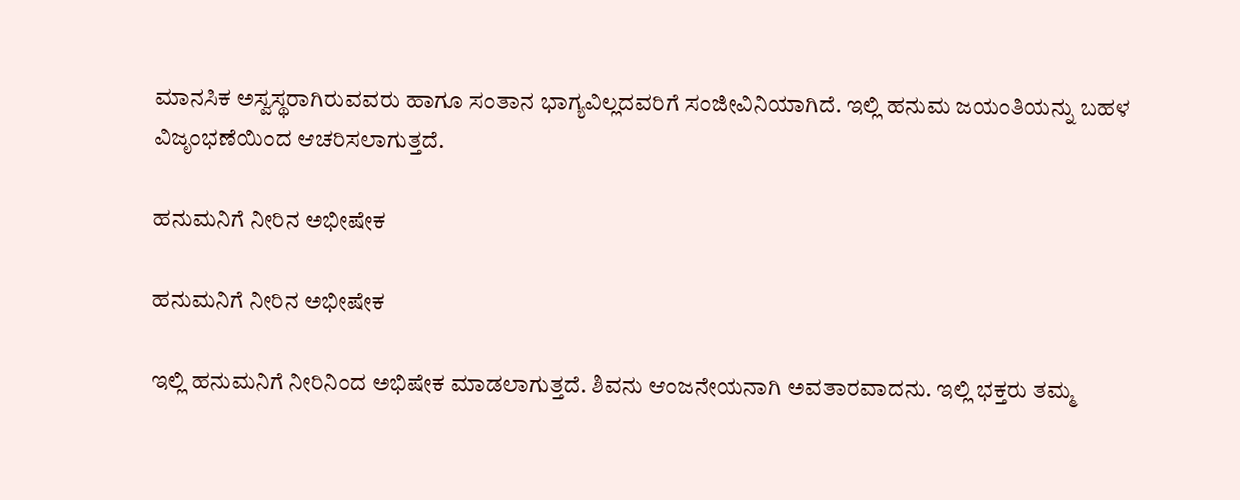ಮಾನಸಿಕ ಅಸ್ವಸ್ಥರಾಗಿರುವವರು ಹಾಗೂ ಸಂತಾನ ಭಾಗ್ಯವಿಲ್ಲದವರಿಗೆ ಸಂಜೀವಿನಿಯಾಗಿದೆ. ಇಲ್ಲಿ ಹನುಮ ಜಯಂತಿಯನ್ನು ಬಹಳ ವಿಜೃಂಭಣೆಯಿಂದ ಆಚರಿಸಲಾಗುತ್ತದೆ.

ಹನುಮನಿಗೆ ನೀರಿನ ಅಭೀಷೇಕ

ಹನುಮನಿಗೆ ನೀರಿನ ಅಭೀಷೇಕ

ಇಲ್ಲಿ ಹನುಮನಿಗೆ ನೀರಿನಿಂದ ಅಭಿಷೇಕ ಮಾಡಲಾಗುತ್ತದೆ. ಶಿವನು ಆಂಜನೇಯನಾಗಿ ಅವತಾರವಾದನು. ಇಲ್ಲಿ ಭಕ್ತರು ತಮ್ಮ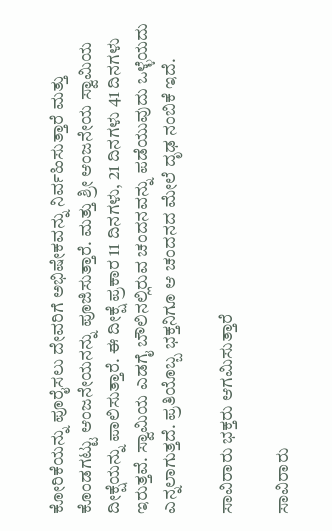ಕೋರಿಕೆಯನ್ನು ಪೂರೈಸಲು ದೇವರಿಗೆ ಅಭಿಷೇಕವನ್ನು ನಿರ್ವಹಿಸುತ್ತಾರೆ ಮತ್ತು ಕೊಂಡಗಟ್ಟು ಆಂಜನೇಯನನ್ನು ಪೂಜಿಸುತ್ತಾರೆ. ಮತ್ತು ಶ್ರೀ ಆಂಜನೇಯ ಸ್ವಾಮಿಯ ದೀಕ್ಷೆಯನ್ನು ಪಾಲಿಸುತ್ತಾರೆ. ಈ ದೀಕ್ಷೆ ಪ್ರಕಾರ 11 ದಿನಗಳು, 21 ದಿನಗಳು 41 ದಿನಗಳು ಇರುತ್ತವೆ. ಸ್ವಾಮಿಯ ಎಡಗೈ ಬೌಲಿನಲ್ಲಿರುವ ಚಂದನವನ್ನು ಪಡೆಯುವುದು ಒಳ್ಳೆಯದು ಎನ್ನಲಾಗುತ್ತದೆ. ಪ್ರತಿಯೊಬ್ಬ ಭಕ್ತನಿಗೂ ಆ ಚಂದನದ ಮೇಲೆ ದೃಢ ನಂಬಿಕೆ ಇದೆ.

ಸಾವಿರಾರು ಭಕ್ತರು ಆಗಮಿಸುತ್ತಾರೆ

ಸಾವಿರಾರು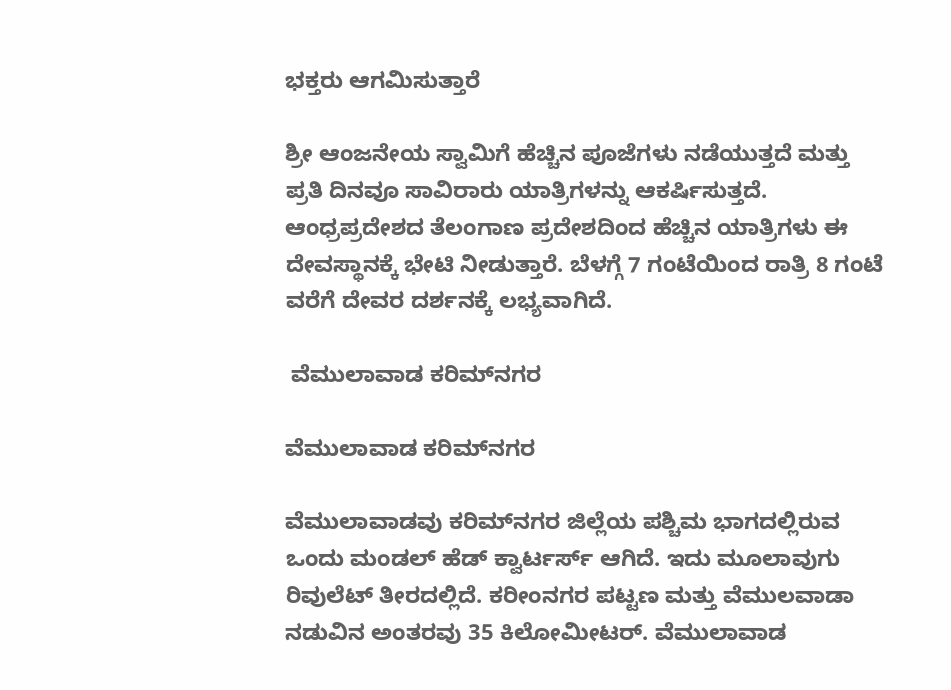ಭಕ್ತರು ಆಗಮಿಸುತ್ತಾರೆ

ಶ್ರೀ ಆಂಜನೇಯ ಸ್ವಾಮಿಗೆ ಹೆಚ್ಚಿನ ಪೂಜೆಗಳು ನಡೆಯುತ್ತದೆ ಮತ್ತು ಪ್ರತಿ ದಿನವೂ ಸಾವಿರಾರು ಯಾತ್ರಿಗಳನ್ನು ಆಕರ್ಷಿಸುತ್ತದೆ. ಆಂಧ್ರಪ್ರದೇಶದ ತೆಲಂಗಾಣ ಪ್ರದೇಶದಿಂದ ಹೆಚ್ಚಿನ ಯಾತ್ರಿಗಳು ಈ ದೇವಸ್ಥಾನಕ್ಕೆ ಭೇಟಿ ನೀಡುತ್ತಾರೆ. ಬೆಳಗ್ಗೆ 7 ಗಂಟೆಯಿಂದ ರಾತ್ರಿ 8 ಗಂಟೆ ವರೆಗೆ ದೇವರ ದರ್ಶನಕ್ಕೆ ಲಭ್ಯವಾಗಿದೆ.

 ವೆಮುಲಾವಾಡ ಕರಿಮ್‌ನಗರ

ವೆಮುಲಾವಾಡ ಕರಿಮ್‌ನಗರ

ವೆಮುಲಾವಾಡವು ಕರಿಮ್‌ನಗರ ಜಿಲ್ಲೆಯ ಪಶ್ಚಿಮ ಭಾಗದಲ್ಲಿರುವ ಒಂದು ಮಂಡಲ್ ಹೆಡ್ ಕ್ವಾರ್ಟರ್ಸ್ ಆಗಿದೆ. ಇದು ಮೂಲಾವುಗು ರಿವುಲೆಟ್ ತೀರದಲ್ಲಿದೆ. ಕರೀಂನಗರ ಪಟ್ಟಣ ಮತ್ತು ವೆಮುಲವಾಡಾ ನಡುವಿನ ಅಂತರವು 35 ಕಿಲೋಮೀಟರ್. ವೆಮುಲಾವಾಡ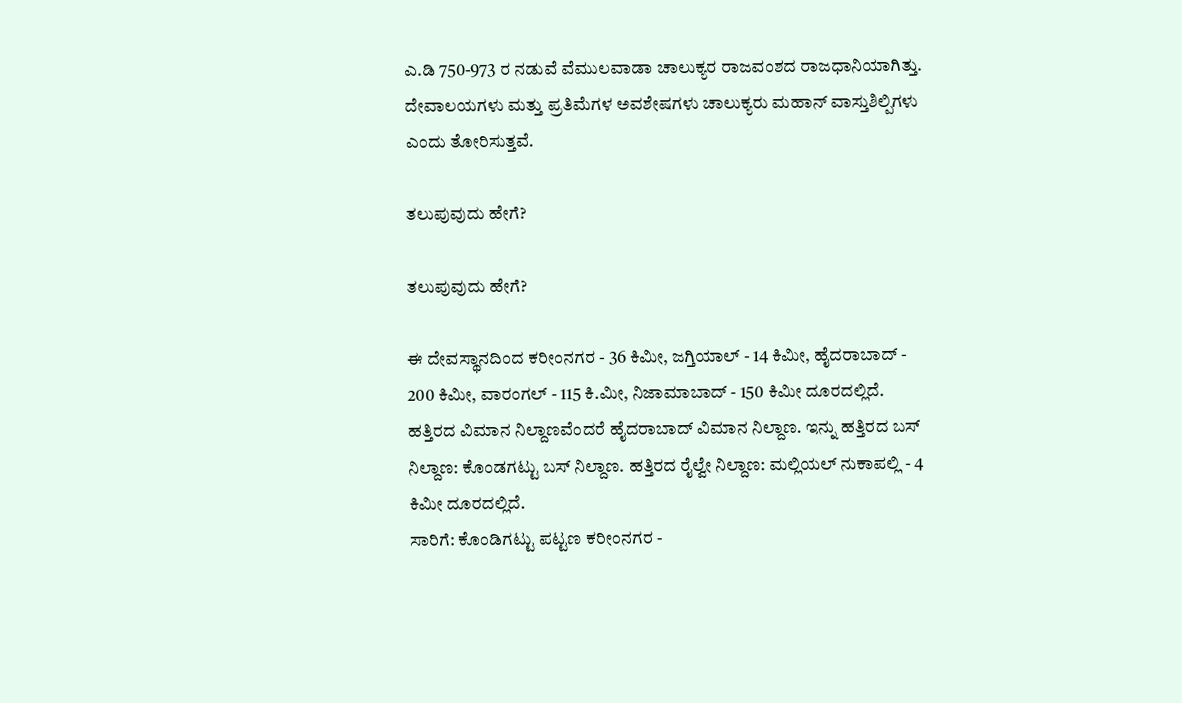ಎ.ಡಿ 750-973 ರ ನಡುವೆ ವೆಮುಲವಾಡಾ ಚಾಲುಕ್ಯರ ರಾಜವಂಶದ ರಾಜಧಾನಿಯಾಗಿತ್ತು. ದೇವಾಲಯಗಳು ಮತ್ತು ಪ್ರತಿಮೆಗಳ ಅವಶೇಷಗಳು ಚಾಲುಕ್ಯರು ಮಹಾನ್ ವಾಸ್ತುಶಿಲ್ಪಿಗಳು ಎಂದು ತೋರಿಸುತ್ತವೆ.

ತಲುಪುವುದು ಹೇಗೆ?

ತಲುಪುವುದು ಹೇಗೆ?

ಈ ದೇವಸ್ಥಾನದಿಂದ ಕರೀಂನಗರ - 36 ಕಿಮೀ, ಜಗ್ತಿಯಾಲ್ - 14 ಕಿಮೀ, ಹೈದರಾಬಾದ್ - 200 ಕಿಮೀ, ವಾರಂಗಲ್ - 115 ಕಿ.ಮೀ, ನಿಜಾಮಾಬಾದ್ - 150 ಕಿಮೀ ದೂರದಲ್ಲಿದೆ.
ಹತ್ತಿರದ ವಿಮಾನ ನಿಲ್ದಾಣವೆಂದರೆ ಹೈದರಾಬಾದ್ ವಿಮಾನ ನಿಲ್ದಾಣ. ಇನ್ನು ಹತ್ತಿರದ ಬಸ್ ನಿಲ್ದಾಣ: ಕೊಂಡಗಟ್ಟು ಬಸ್ ನಿಲ್ದಾಣ. ಹತ್ತಿರದ ರೈಲ್ವೇ ನಿಲ್ದಾಣ: ಮಲ್ಲಿಯಲ್ ನುಕಾಪಲ್ಲಿ - 4 ಕಿಮೀ ದೂರದಲ್ಲಿದೆ.
ಸಾರಿಗೆ: ಕೊಂಡಿಗಟ್ಟು ಪಟ್ಟಣ ಕರೀಂನಗರ -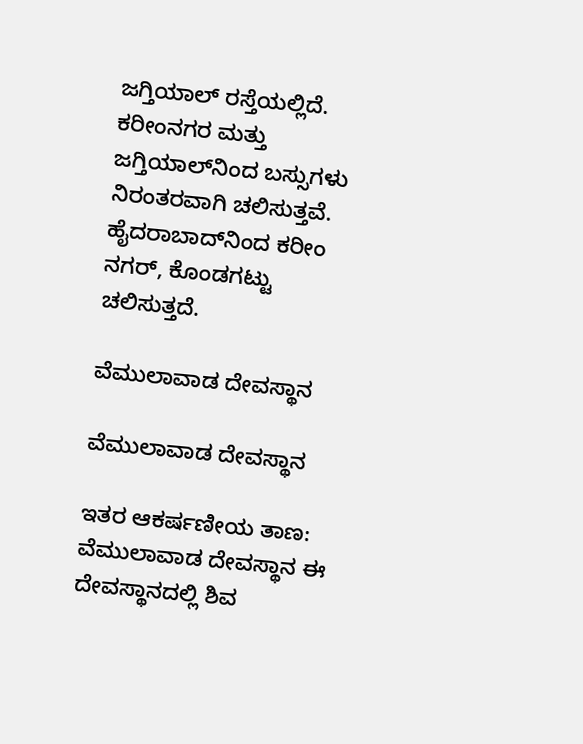ಜಗ್ತಿಯಾಲ್ ರಸ್ತೆಯಲ್ಲಿದೆ. ಕರೀಂನಗರ ಮತ್ತು ಜಗ್ತಿಯಾಲ್‌ನಿಂದ ಬಸ್ಸುಗಳು ನಿರಂತರವಾಗಿ ಚಲಿಸುತ್ತವೆ. ಹೈದರಾಬಾದ್‌ನಿಂದ ಕರೀಂ ನಗರ್‌, ಕೊಂಡಗಟ್ಟು ಚಲಿಸುತ್ತದೆ.

ವೆಮುಲಾವಾಡ ದೇವಸ್ಥಾನ

ವೆಮುಲಾವಾಡ ದೇವಸ್ಥಾನ

ಇತರ ಆಕರ್ಷಣೀಯ ತಾಣ: ವೆಮುಲಾವಾಡ ದೇವಸ್ಥಾನ ಈ ದೇವಸ್ಥಾನದಲ್ಲಿ ಶಿವ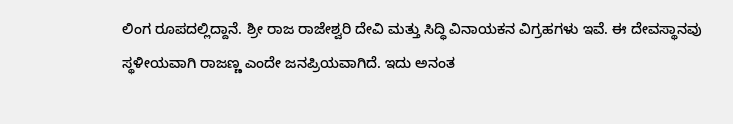ಲಿಂಗ ರೂಪದಲ್ಲಿದ್ದಾನೆ. ಶ್ರೀ ರಾಜ ರಾಜೇಶ್ವರಿ ದೇವಿ ಮತ್ತು ಸಿದ್ಧಿ ವಿನಾಯಕನ ವಿಗ್ರಹಗಳು ಇವೆ. ಈ ದೇವಸ್ಥಾನವು ಸ್ಥಳೀಯವಾಗಿ ರಾಜಣ್ಣ ಎಂದೇ ಜನಪ್ರಿಯವಾಗಿದೆ. ಇದು ಅನಂತ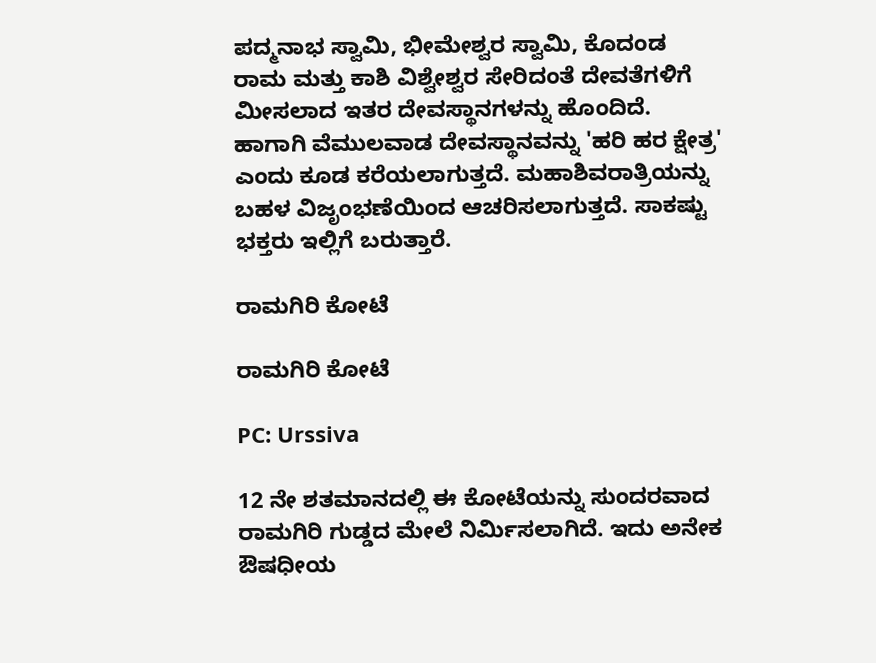ಪದ್ಮನಾಭ ಸ್ವಾಮಿ, ಭೀಮೇಶ್ವರ ಸ್ವಾಮಿ, ಕೊದಂಡ ರಾಮ ಮತ್ತು ಕಾಶಿ ವಿಶ್ವೇಶ್ವರ ಸೇರಿದಂತೆ ದೇವತೆಗಳಿಗೆ ಮೀಸಲಾದ ಇತರ ದೇವಸ್ಥಾನಗಳನ್ನು ಹೊಂದಿದೆ. ಹಾಗಾಗಿ ವೆಮುಲವಾಡ ದೇವಸ್ಥಾನವನ್ನು 'ಹರಿ ಹರ ಕ್ಷೇತ್ರ' ಎಂದು ಕೂಡ ಕರೆಯಲಾಗುತ್ತದೆ. ಮಹಾಶಿವರಾತ್ರಿಯನ್ನು ಬಹಳ ವಿಜೃಂಭಣೆಯಿಂದ ಆಚರಿಸಲಾಗುತ್ತದೆ. ಸಾಕಷ್ಟು ಭಕ್ತರು ಇಲ್ಲಿಗೆ ಬರುತ್ತಾರೆ.

ರಾಮಗಿರಿ ಕೋಟೆ

ರಾಮಗಿರಿ ಕೋಟೆ

PC: Urssiva

12 ನೇ ಶತಮಾನದಲ್ಲಿ ಈ ಕೋಟೆಯನ್ನು ಸುಂದರವಾದ ರಾಮಗಿರಿ ಗುಡ್ಡದ ಮೇಲೆ ನಿರ್ಮಿಸಲಾಗಿದೆ. ಇದು ಅನೇಕ ಔಷಧೀಯ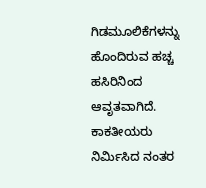ಗಿಡಮೂಲಿಕೆಗಳನ್ನು ಹೊಂದಿರುವ ಹಚ್ಚ ಹಸಿರಿನಿಂದ ಆವೃತವಾಗಿದೆ. ಕಾಕತೀಯರು ನಿರ್ಮಿಸಿದ ನಂತರ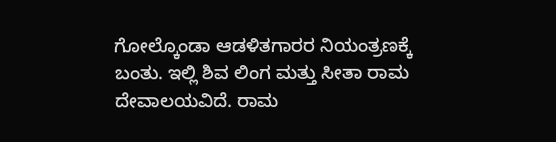ಗೋಲ್ಕೊಂಡಾ ಆಡಳಿತಗಾರರ ನಿಯಂತ್ರಣಕ್ಕೆ ಬಂತು. ಇಲ್ಲಿ ಶಿವ ಲಿಂಗ ಮತ್ತು ಸೀತಾ ರಾಮ ದೇವಾಲಯವಿದೆ. ರಾಮ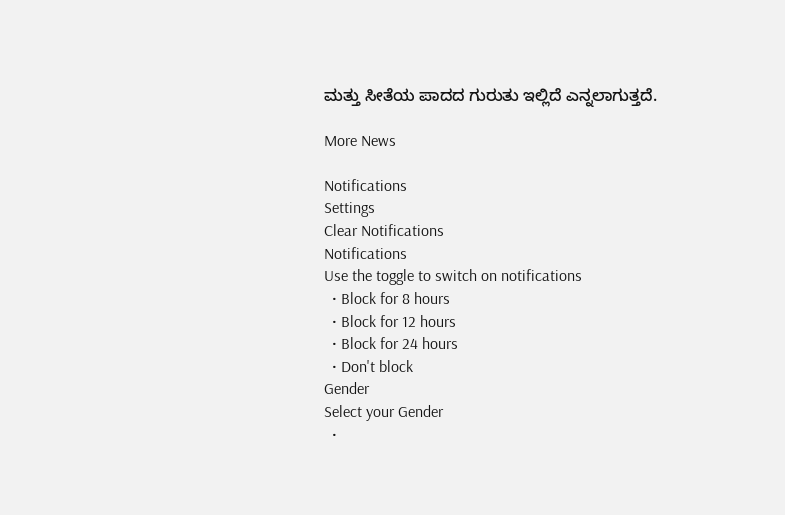ಮತ್ತು ಸೀತೆಯ ಪಾದದ ಗುರುತು ಇಲ್ಲಿದೆ ಎನ್ನಲಾಗುತ್ತದೆ.

More News

Notifications
Settings
Clear Notifications
Notifications
Use the toggle to switch on notifications
  • Block for 8 hours
  • Block for 12 hours
  • Block for 24 hours
  • Don't block
Gender
Select your Gender
  •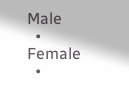Male
  • Female
  •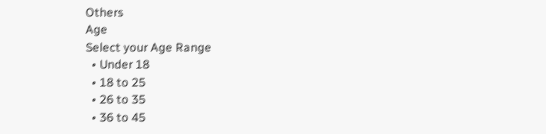Others
Age
Select your Age Range
  • Under 18
  • 18 to 25
  • 26 to 35
  • 36 to 45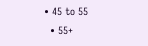• 45 to 55
  • 55+